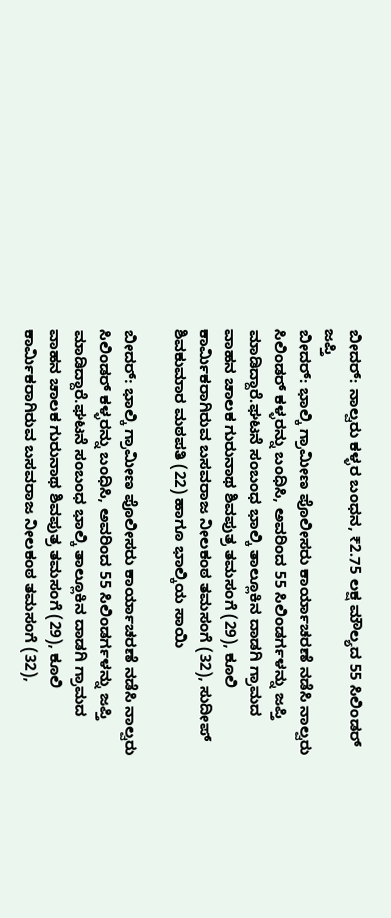ಬೀದರ್: ನಾಲ್ವರು ಕಳ್ಳರ ಬಂಧನ, ₹2.75 ಲಕ್ಷ ಮೌಲ್ಯದ 55 ಸಿಲಿಂಡರ್ ಜಪ್ತಿ
ಬೀದರ್: ಭಾಲ್ಕಿ ಗ್ರಾಮೀಣ ಪೊಲೀಸರು ಕಾರ್ಯಾಚರಣೆ ನಡೆಸಿ ನಾಲ್ವರು ಸಿಲಿಂಡರ್ ಕಳ್ಳರನ್ನು ಬಂಧಿಸಿ, ಅವರಿಂದ 55 ಸಿಲಿಂಡರ್ಗಳನ್ನು ಜಪ್ತಿ ಮಾಡಿದ್ದಾರೆ.ಘಟನೆ ಸಂಬಂಧ ಭಾಲ್ಕಿ ತಾಲ್ಲೂಕಿನ ದಾಡಗಿ ಗ್ರಾಮದ ವಾಹನ ಚಾಲಕ ಗುರುನಾಥ ಶಿವಪುತ್ರ ತಮಸಂಗೆ (29), ಕೂಲಿ ಕಾರ್ಮಿಕರಾಗಿರುವ ಬಸವರಾಜ ನೀಲಕಂಠ ತಮಸಂಗೆ (32), ಸುದೀಪ್ ಶಿವಕುಮಾರ ಮಠಪತಿ (22) ಹಾಗೂ ಭಾಲ್ಕಿಯ ಸಾಯಿ

ಬೀದರ್: ಭಾಲ್ಕಿ ಗ್ರಾಮೀಣ ಪೊಲೀಸರು ಕಾರ್ಯಾಚರಣೆ ನಡೆಸಿ ನಾಲ್ವರು ಸಿಲಿಂಡರ್ ಕಳ್ಳರನ್ನು ಬಂಧಿಸಿ, ಅವರಿಂದ 55 ಸಿಲಿಂಡರ್ಗಳನ್ನು ಜಪ್ತಿ ಮಾಡಿದ್ದಾರೆ.ಘಟನೆ ಸಂಬಂಧ ಭಾಲ್ಕಿ ತಾಲ್ಲೂಕಿನ ದಾಡಗಿ ಗ್ರಾಮದ ವಾಹನ ಚಾಲಕ ಗುರುನಾಥ ಶಿವಪುತ್ರ ತಮಸಂಗೆ (29), ಕೂಲಿ ಕಾರ್ಮಿಕರಾಗಿರುವ ಬಸವರಾಜ ನೀಲಕಂಠ ತಮಸಂಗೆ (32),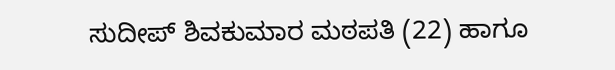ಸುದೀಪ್ ಶಿವಕುಮಾರ ಮಠಪತಿ (22) ಹಾಗೂ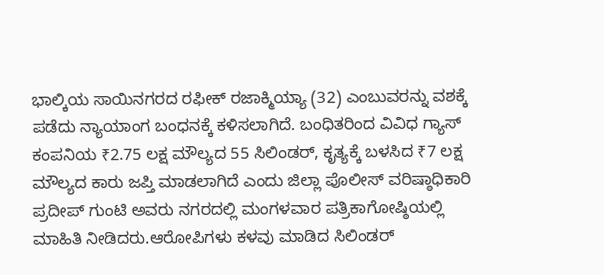ಭಾಲ್ಕಿಯ ಸಾಯಿನಗರದ ರಫೀಕ್ ರಜಾಕ್ಮಿಯ್ಯಾ (32) ಎಂಬುವರನ್ನು ವಶಕ್ಕೆ ಪಡೆದು ನ್ಯಾಯಾಂಗ ಬಂಧನಕ್ಕೆ ಕಳಿಸಲಾಗಿದೆ. ಬಂಧಿತರಿಂದ ವಿವಿಧ ಗ್ಯಾಸ್ ಕಂಪನಿಯ ₹2.75 ಲಕ್ಷ ಮೌಲ್ಯದ 55 ಸಿಲಿಂಡರ್, ಕೃತ್ಯಕ್ಕೆ ಬಳಸಿದ ₹7 ಲಕ್ಷ ಮೌಲ್ಯದ ಕಾರು ಜಪ್ತಿ ಮಾಡಲಾಗಿದೆ ಎಂದು ಜಿಲ್ಲಾ ಪೊಲೀಸ್ ವರಿಷ್ಠಾಧಿಕಾರಿ ಪ್ರದೀಪ್ ಗುಂಟಿ ಅವರು ನಗರದಲ್ಲಿ ಮಂಗಳವಾರ ಪತ್ರಿಕಾಗೋಷ್ಠಿಯಲ್ಲಿ ಮಾಹಿತಿ ನೀಡಿದರು.ಆರೋಪಿಗಳು ಕಳವು ಮಾಡಿದ ಸಿಲಿಂಡರ್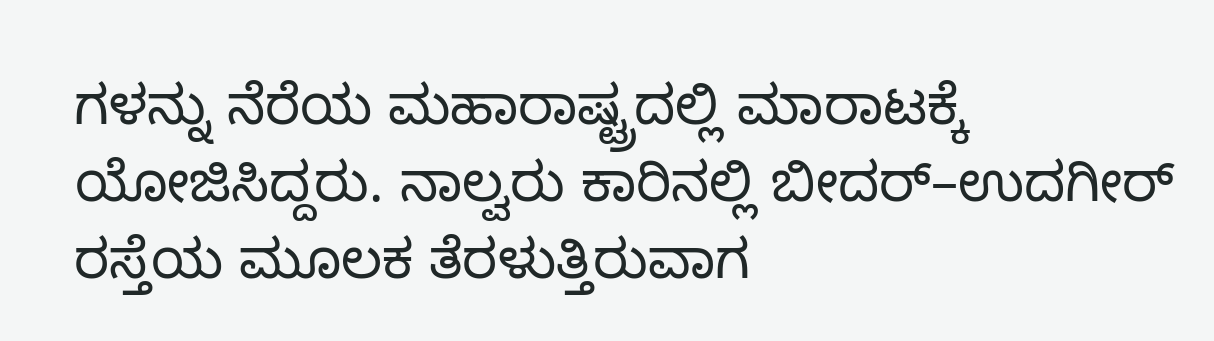ಗಳನ್ನು ನೆರೆಯ ಮಹಾರಾಷ್ಟ್ರದಲ್ಲಿ ಮಾರಾಟಕ್ಕೆ ಯೋಜಿಸಿದ್ದರು. ನಾಲ್ವರು ಕಾರಿನಲ್ಲಿ ಬೀದರ್–ಉದಗೀರ್ ರಸ್ತೆಯ ಮೂಲಕ ತೆರಳುತ್ತಿರುವಾಗ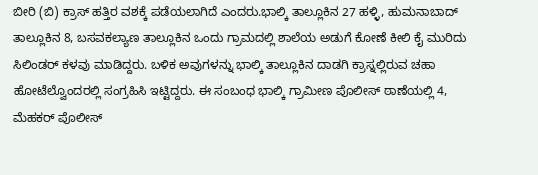ಬೀರಿ (ಬಿ) ಕ್ರಾಸ್ ಹತ್ತಿರ ವಶಕ್ಕೆ ಪಡೆಯಲಾಗಿದೆ ಎಂದರು.ಭಾಲ್ಕಿ ತಾಲ್ಲೂಕಿನ 27 ಹಳ್ಳಿ, ಹುಮನಾಬಾದ್ ತಾಲ್ಲೂಕಿನ 8, ಬಸವಕಲ್ಯಾಣ ತಾಲ್ಲೂಕಿನ ಒಂದು ಗ್ರಾಮದಲ್ಲಿ ಶಾಲೆಯ ಅಡುಗೆ ಕೋಣೆ ಕೀಲಿ ಕೈ ಮುರಿದು ಸಿಲಿಂಡರ್ ಕಳವು ಮಾಡಿದ್ದರು. ಬಳಿಕ ಅವುಗಳನ್ನು ಭಾಲ್ಕಿ ತಾಲ್ಲೂಕಿನ ದಾಡಗಿ ಕ್ರಾಸ್ನಲ್ಲಿರುವ ಚಹಾ ಹೋಟೆಲ್ವೊಂದರಲ್ಲಿ ಸಂಗ್ರಹಿಸಿ ಇಟ್ಟಿದ್ದರು. ಈ ಸಂಬಂಧ ಭಾಲ್ಕಿ ಗ್ರಾಮೀಣ ಪೊಲೀಸ್ ಠಾಣೆಯಲ್ಲಿ 4, ಮೆಹಕರ್ ಪೊಲೀಸ್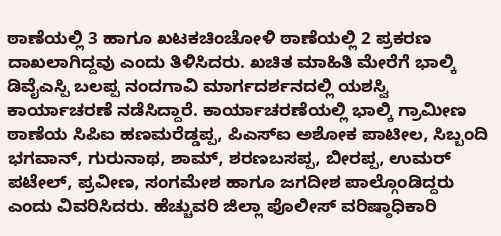ಠಾಣೆಯಲ್ಲಿ 3 ಹಾಗೂ ಖಟಕಚಿಂಚೋಳಿ ಠಾಣೆಯಲ್ಲಿ 2 ಪ್ರಕರಣ ದಾಖಲಾಗಿದ್ದವು ಎಂದು ತಿಳಿಸಿದರು. ಖಚಿತ ಮಾಹಿತಿ ಮೇರೆಗೆ ಭಾಲ್ಕಿ ಡಿವೈಎಸ್ಪಿ ಬಲಪ್ಪ ನಂದಗಾವಿ ಮಾರ್ಗದರ್ಶನದಲ್ಲಿ ಯಶಸ್ವಿ ಕಾರ್ಯಾಚರಣೆ ನಡೆಸಿದ್ದಾರೆ. ಕಾರ್ಯಾಚರಣೆಯಲ್ಲಿ ಭಾಲ್ಕಿ ಗ್ರಾಮೀಣ ಠಾಣೆಯ ಸಿಪಿಐ ಹಣಮರೆಡ್ಡಪ್ಪ, ಪಿಎಸ್ಐ ಅಶೋಕ ಪಾಟೀಲ, ಸಿಬ್ಬಂದಿ ಭಗವಾನ್, ಗುರುನಾಥ, ಶಾಮ್, ಶರಣಬಸಪ್ಪ, ಬೀರಪ್ಪ, ಉಮರ್ ಪಟೇಲ್, ಪ್ರವೀಣ, ಸಂಗಮೇಶ ಹಾಗೂ ಜಗದೀಶ ಪಾಲ್ಗೊಂಡಿದ್ದರು ಎಂದು ವಿವರಿಸಿದರು. ಹೆಚ್ಚುವರಿ ಜಿಲ್ಲಾ ಪೊಲೀಸ್ ವರಿಷ್ಠಾಧಿಕಾರಿ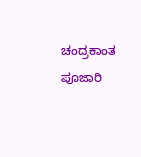ಚಂದ್ರಕಾಂತ ಪೂಜಾರಿ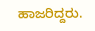ಹಾಜರಿದ್ದರು.